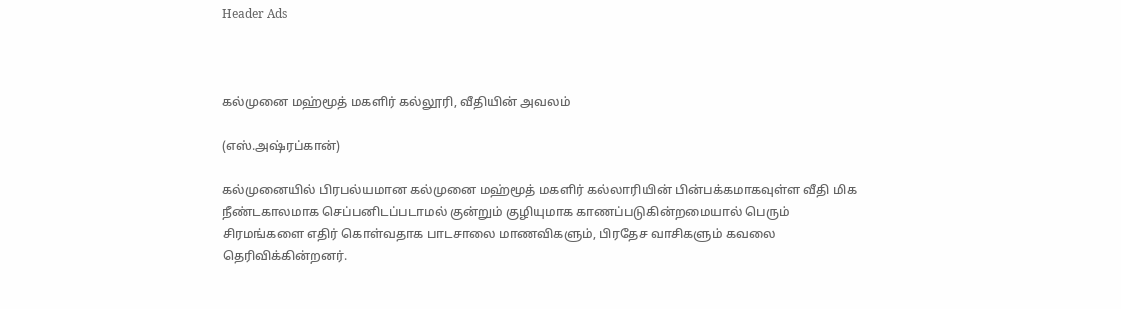Header Ads



கல்முனை மஹ்மூத் மகளிர் கல்லூரி, வீதியின் அவலம்

(எஸ்.அஷ்ரப்கான்)

கல்முனையில் பிரபல்யமான கல்முனை மஹ்மூத் மகளிர் கல்லாரியின் பின்பக்கமாகவுள்ள வீதி மிக நீண்டகாலமாக செப்பனிடப்படாமல் குன்றும் குழியுமாக காணப்படுகின்றமையால் பெரும் சிரமங்களை எதிர் கொள்வதாக பாடசாலை மாணவிகளும், பிரதேச வாசிகளும் கவலை தெரிவிக்கின்றனர்.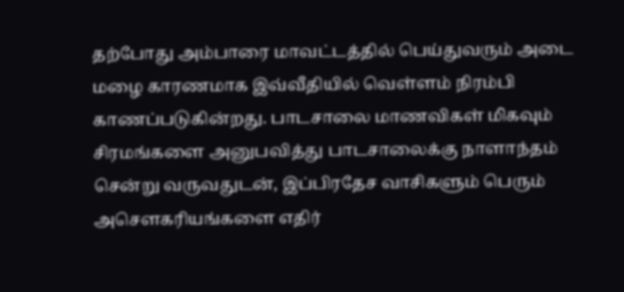தற்போது அம்பாரை மாவட்டத்தில் பெய்துவரும் அடை மழை காரணமாக இவ்வீதியில் வெள்ளம் நிரம்பி காணப்படுகின்றது. பாடசாலை மாணவிகள் மிகவும் சிரமங்களை அனுபவித்து பாடசாலைக்கு நாளாந்தம் சென்று வருவதுடன், இப்பிரதேச வாசிகளும் பெரும் அசௌகரியங்களை எதிர்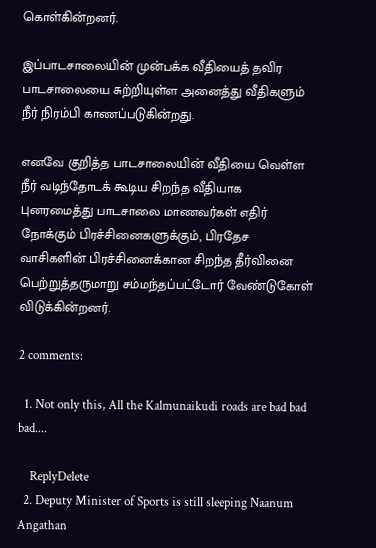கொள்கின்றனர்.

இப்பாடசாலையின் முன்பக்க வீதியைத் தவிர பாடசாலையை சுற்றியுள்ள அனைத்து வீதிகளும் நீர் நிரம்பி காணப்படுகின்றது.

எனவே குறித்த பாடசாலையின் வீதியை வெள்ள நீர் வடிந்தோடக் கூடிய சிறந்த வீதியாக புனரமைத்து பாடசாலை மாணவர்கள் எதிர் நோக்கும் பிரச்சினைகளுக்கும், பிரதேச வாசிகளின் பிரச்சினைக்கான சிறந்த தீர்வினை பெற்றுத்தருமாறு சம்மந்தப்பட்டோர் வேண்டுகோள் விடுக்கின்றனர்.

2 comments:

  1. Not only this, All the Kalmunaikudi roads are bad bad bad....

    ReplyDelete
  2. Deputy Minister of Sports is still sleeping Naanum Angathan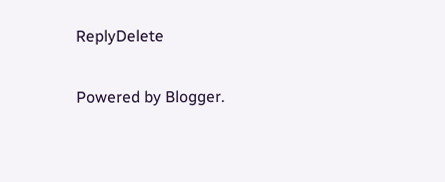ReplyDelete

Powered by Blogger.